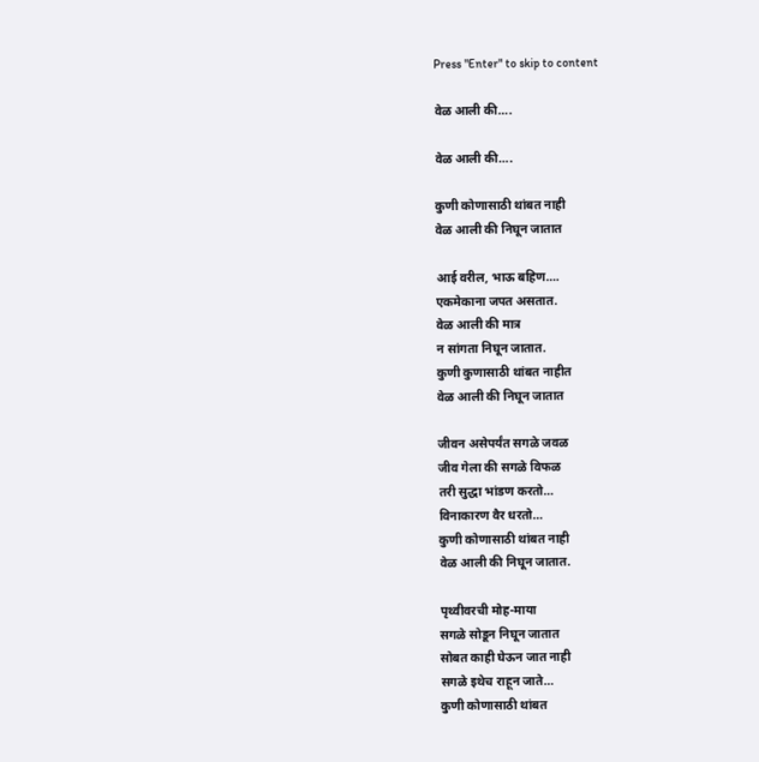Press "Enter" to skip to content

वेळ आली की….

वेळ आली की….

कुणी कोणासाठी थांबत नाही
वेळ आली की निघून जातात

आई वरील, भाऊ बहिण….
एकमेकाना जपत असतात.
वेळ आली की मात्र
न सांगता निघून जातात.
कुणी कुणासाठी थांबत नाहीत
वेळ आली की निघून जातात

जीवन असेपर्यंत सगळे जवळ
जीव गेला की सगळे विफळ
तरी सुद्धा भांडण करतो…
विनाकारण वैर धरतो…
कुणी कोणासाठी थांबत नाही
वेळ आली की निघून जातात.

पृथ्वीवरची मोह-माया
सगळे सोडून निघून जातात
सोबत काही घेऊन जात नाही
सगळे इथेच राहून जाते…
कुणी कोणासाठी थांबत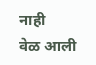नाही
वेळ आली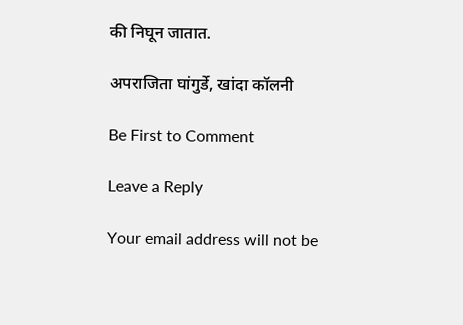की निघून जातात.

अपराजिता घांगुर्डे, खांदा कॉलनी

Be First to Comment

Leave a Reply

Your email address will not be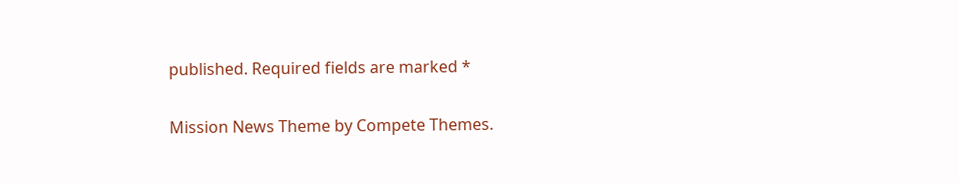published. Required fields are marked *

Mission News Theme by Compete Themes.